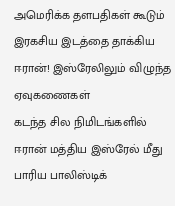அமெரிக்க தளபதிகள் கூடும் இரகசிய இடத்தை தாக்கிய ஈரான்! இஸ்ரேலிலும் விழுந்த ஏவுகணைகள்
கடந்த சில நிமிடங்களில் ஈரான் மத்திய இஸ்ரேல் மீது பாரிய பாலிஸ்டிக்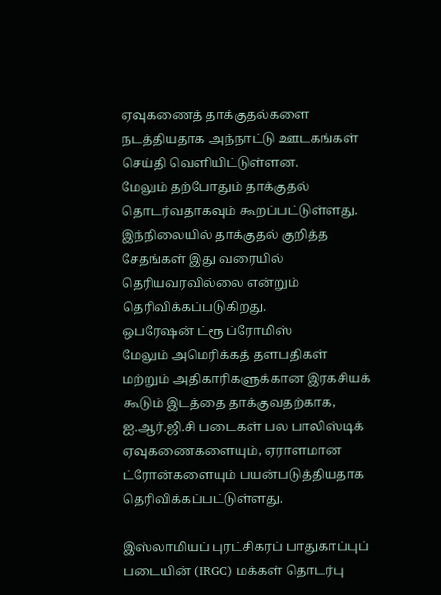ஏவுகணைத் தாக்குதல்களை நடத்தியதாக அந்நாட்டு ஊடகங்கள் செய்தி வெளியிட்டுள்ளன.
மேலும் தற்போதும் தாக்குதல் தொடர்வதாகவும் கூறப்பட்டுள்ளது.
இந்நிலையில் தாக்குதல் குறித்த சேதங்கள் இது வரையில் தெரியவரவில்லை என்றும் தெரிவிக்கப்படுகிறது.
ஒபரேஷன் ட்ரூ ப்ரோமிஸ்
மேலும் அமெரிக்கத் தளபதிகள் மற்றும் அதிகாரிகளுக்கான இரகசியக் கூடும் இடத்தை தாக்குவதற்காக, ஐ.ஆர்.ஜி.சி படைகள் பல பாலிஸ்டிக் ஏவுகணைகளையும், ஏராளமான ட்ரோன்களையும் பயன்படுத்தியதாக தெரிவிக்கப்பட்டுள்ளது.

இஸ்லாமியப் புரட்சிகரப் பாதுகாப்புப் படையின் (IRGC) மக்கள் தொடர்பு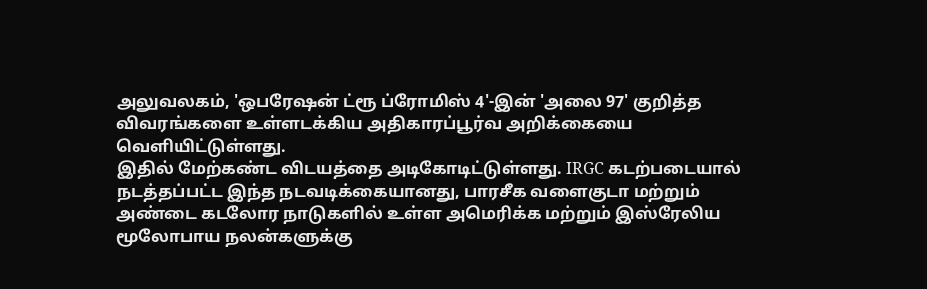அலுவலகம், 'ஒபரேஷன் ட்ரூ ப்ரோமிஸ் 4'-இன் 'அலை 97' குறித்த விவரங்களை உள்ளடக்கிய அதிகாரப்பூர்வ அறிக்கையை வெளியிட்டுள்ளது.
இதில் மேற்கண்ட விடயத்தை அடிகோடிட்டுள்ளது. IRGC கடற்படையால் நடத்தப்பட்ட இந்த நடவடிக்கையானது, பாரசீக வளைகுடா மற்றும் அண்டை கடலோர நாடுகளில் உள்ள அமெரிக்க மற்றும் இஸ்ரேலிய மூலோபாய நலன்களுக்கு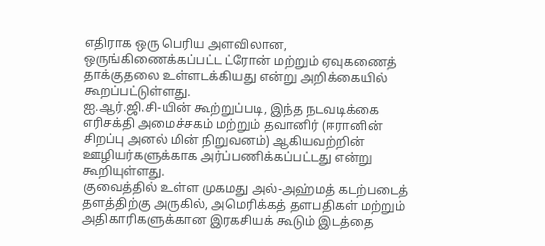எதிராக ஒரு பெரிய அளவிலான, ஒருங்கிணைக்கப்பட்ட ட்ரோன் மற்றும் ஏவுகணைத் தாக்குதலை உள்ளடக்கியது என்று அறிக்கையில் கூறப்பட்டுள்ளது.
ஐ.ஆர்.ஜி.சி-யின் கூற்றுப்படி, இந்த நடவடிக்கை எரிசக்தி அமைச்சகம் மற்றும் தவானிர் (ஈரானின் சிறப்பு அனல் மின் நிறுவனம்) ஆகியவற்றின் ஊழியர்களுக்காக அர்ப்பணிக்கப்பட்டது என்று கூறியுள்ளது.
குவைத்தில் உள்ள முகமது அல்-அஹ்மத் கடற்படைத் தளத்திற்கு அருகில், அமெரிக்கத் தளபதிகள் மற்றும் அதிகாரிகளுக்கான இரகசியக் கூடும் இடத்தை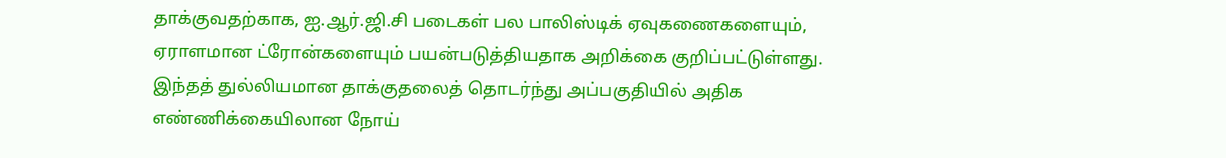தாக்குவதற்காக, ஐ.ஆர்.ஜி.சி படைகள் பல பாலிஸ்டிக் ஏவுகணைகளையும், ஏராளமான ட்ரோன்களையும் பயன்படுத்தியதாக அறிக்கை குறிப்பட்டுள்ளது.
இந்தத் துல்லியமான தாக்குதலைத் தொடர்ந்து அப்பகுதியில் அதிக எண்ணிக்கையிலான நோய்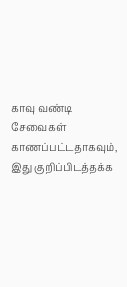காவு வண்டி சேவைகள் காணப்பட்டதாகவும், இது குறிப்பிடத்தக்க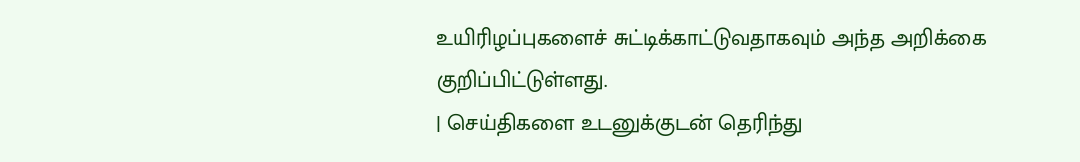உயிரிழப்புகளைச் சுட்டிக்காட்டுவதாகவும் அந்த அறிக்கை குறிப்பிட்டுள்ளது.
| செய்திகளை உடனுக்குடன் தெரிந்து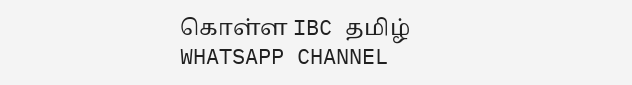கொள்ள IBC தமிழ் WHATSAPP CHANNEL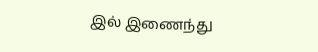இல் இணைந்து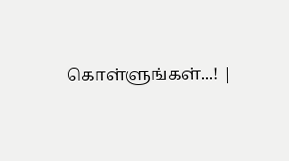கொள்ளுங்கள்...! |